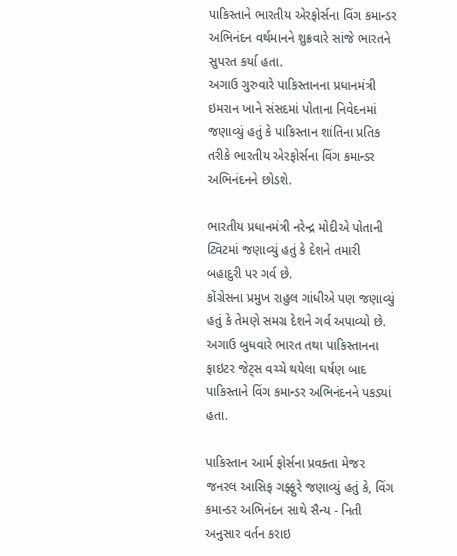પાકિસ્તાને ભારતીય એરફોર્સના વિંગ કમાન્ડર અભિનંદન વર્થમાનને શુક્રવારે સાંજે ભારતને સુપરત કર્યા હતા.
અગાઉ ગુરુવારે પાકિસ્તાનના પ્રધાનમંત્રી ઇમરાન ખાને સંસદમાં પોતાના નિવેદનમાં જણાવ્યું હતું કે પાકિસ્તાન શાંતિના પ્રતિક તરીકે ભારતીય એરફોર્સના વિંગ કમાન્ડર અભિનંદનને છોડશે.

ભારતીય પ્રધાનમંત્રી નરેન્દ્ર મોદીએ પોતાની ટ્વિટમાં જણાવ્યું હતું કે દેશને તમારી બહાદુરી પર ગર્વ છે.
કોંગ્રેસના પ્રમુખ રાહુલ ગાંધીએ પણ જણાવ્યું હતું કે તેમણે સમગ્ર દેશને ગર્વ અપાવ્યો છે.
અગાઉ બુધવારે ભારત તથા પાકિસ્તાનના ફાઇટર જેટ્સ વચ્ચે થયેલા ઘર્ષણ બાદ પાકિસ્તાને વિંગ કમાન્ડર અભિનંદનને પકડ્યાં હતા.

પાકિસ્તાન આર્મ ફોર્સના પ્રવક્તા મેજર જનરલ આસિફ ગફ્ફુરે જણાવ્યું હતું કે, વિંગ કમાન્ડર અભિનંદન સાથે સૈન્ય - નિતી અનુસાર વર્તન કરાઇ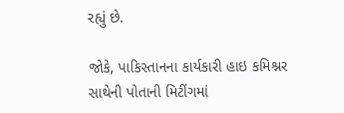રહ્યું છે.

જોકે, પાકિસ્તાનના કાર્યકારી હાઇ કમિશ્નર સાથેની પોતાની મિટીંગમાં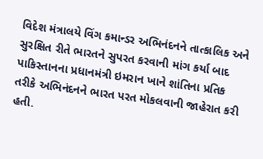વિદેશ મંત્રાલયે વિંગ કમાન્ડર અભિનંદનને તાત્કાલિક અને સુરક્ષિત રીતે ભારતને સુપરત કરવાની માંગ કર્યા બાદ પાકિસ્તાનના પ્રધાનમંત્રી ઇમરાન ખાને શાંતિના પ્રતિક તરીકે અભિનંદનને ભારત પરત મોકલવાની જાહેરાત કરી હતી.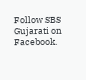Follow SBS Gujarati on Facebook.